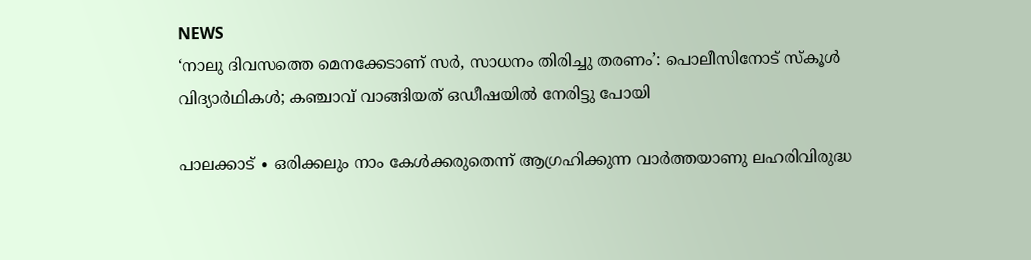NEWS
‘നാലു ദിവസത്തെ മെനക്കേടാണ് സർ, സാധനം തിരിച്ചു തരണം’: പൊലീസിനോട് സ്കൂൾ വിദ്യാർഥികൾ; കഞ്ചാവ് വാങ്ങിയത് ഒഡീഷയിൽ നേരിട്ടു പോയി

പാലക്കാട് ∙ ഒരിക്കലും നാം കേൾക്കരുതെന്ന് ആഗ്രഹിക്കുന്ന വാർത്തയാണു ലഹരിവിരുദ്ധ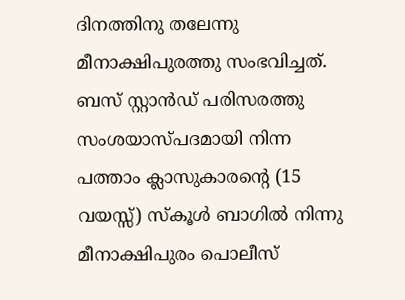ദിനത്തിനു തലേന്നു മീനാക്ഷിപുരത്തു സംഭവിച്ചത്. ബസ് സ്റ്റാൻഡ് പരിസരത്തു സംശയാസ്പദമായി നിന്ന പത്താം ക്ലാസുകാരന്റെ (15 വയസ്സ്) സ്കൂൾ ബാഗിൽ നിന്നു മീനാക്ഷിപുരം പൊലീസ്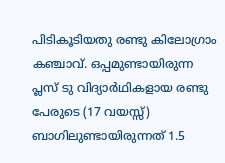പിടികൂടിയതു രണ്ടു കിലോഗ്രാം കഞ്ചാവ്. ഒപ്പമുണ്ടായിരുന്ന പ്ലസ് ടു വിദ്യാർഥികളായ രണ്ടു പേരുടെ (17 വയസ്സ്) ബാഗിലുണ്ടായിരുന്നത് 1.5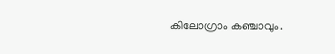കിലോഗ്രാം കഞ്ചാവും.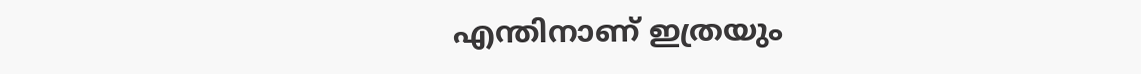എന്തിനാണ് ഇത്രയും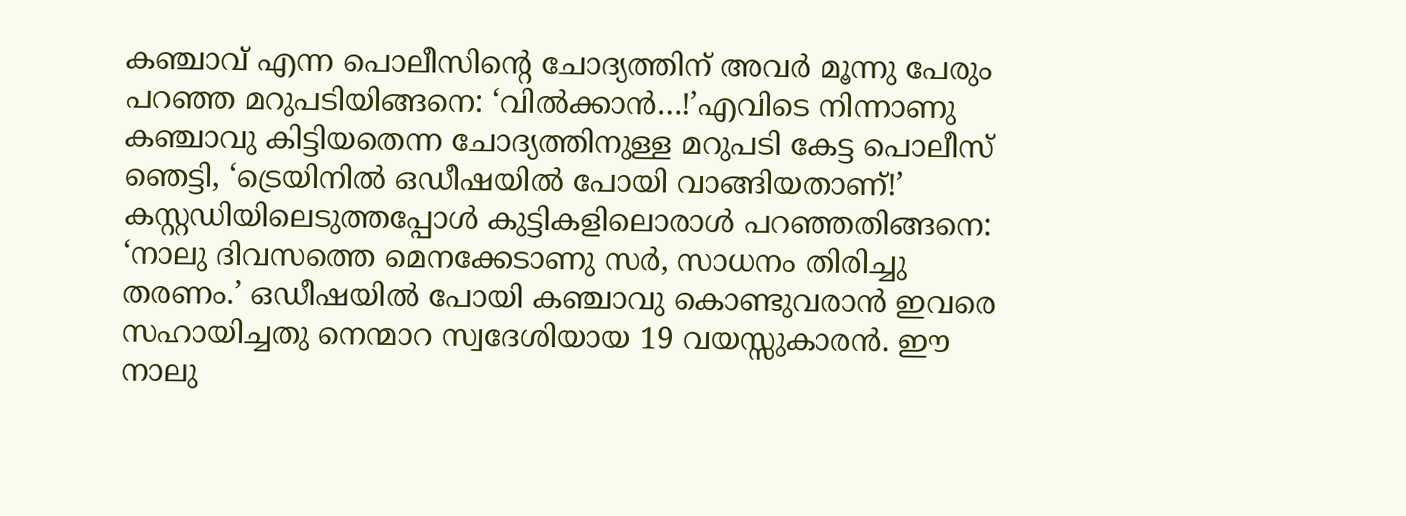കഞ്ചാവ് എന്ന പൊലീസിന്റെ ചോദ്യത്തിന് അവർ മൂന്നു പേരും പറഞ്ഞ മറുപടിയിങ്ങനെ: ‘വിൽക്കാൻ…!’എവിടെ നിന്നാണു കഞ്ചാവു കിട്ടിയതെന്ന ചോദ്യത്തിനുള്ള മറുപടി കേട്ട പൊലീസ് ഞെട്ടി, ‘ട്രെയിനിൽ ഒഡീഷയിൽ പോയി വാങ്ങിയതാണ്!’ കസ്റ്റഡിയിലെടുത്തപ്പോൾ കുട്ടികളിലൊരാൾ പറഞ്ഞതിങ്ങനെ: ‘നാലു ദിവസത്തെ മെനക്കേടാണു സർ, സാധനം തിരിച്ചു തരണം.’ ഒഡീഷയിൽ പോയി കഞ്ചാവു കൊണ്ടുവരാൻ ഇവരെ സഹായിച്ചതു നെന്മാറ സ്വദേശിയായ 19 വയസ്സുകാരൻ. ഈ നാലു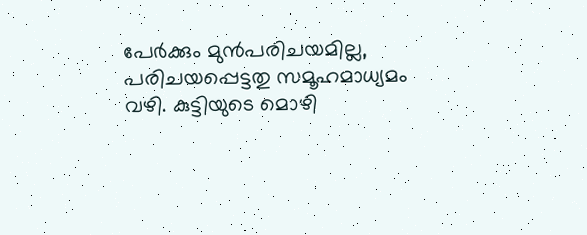പേർക്കും മുൻപരിചയമില്ല, പരിചയപ്പെട്ടതു സമൂഹമാധ്യമം വഴി. കുട്ടിയുടെ മൊഴി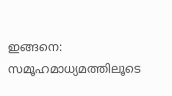ഇങ്ങനെ: സമൂഹമാധ്യമത്തിലൂടെ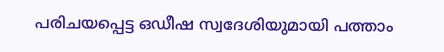പരിചയപ്പെട്ട ഒഡീഷ സ്വദേശിയുമായി പത്താം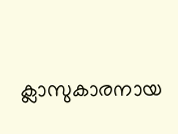ക്ലാസുകാരനായ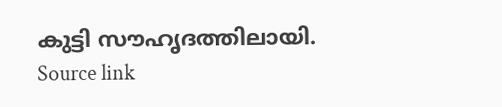കുട്ടി സൗഹൃദത്തിലായി.
Source link